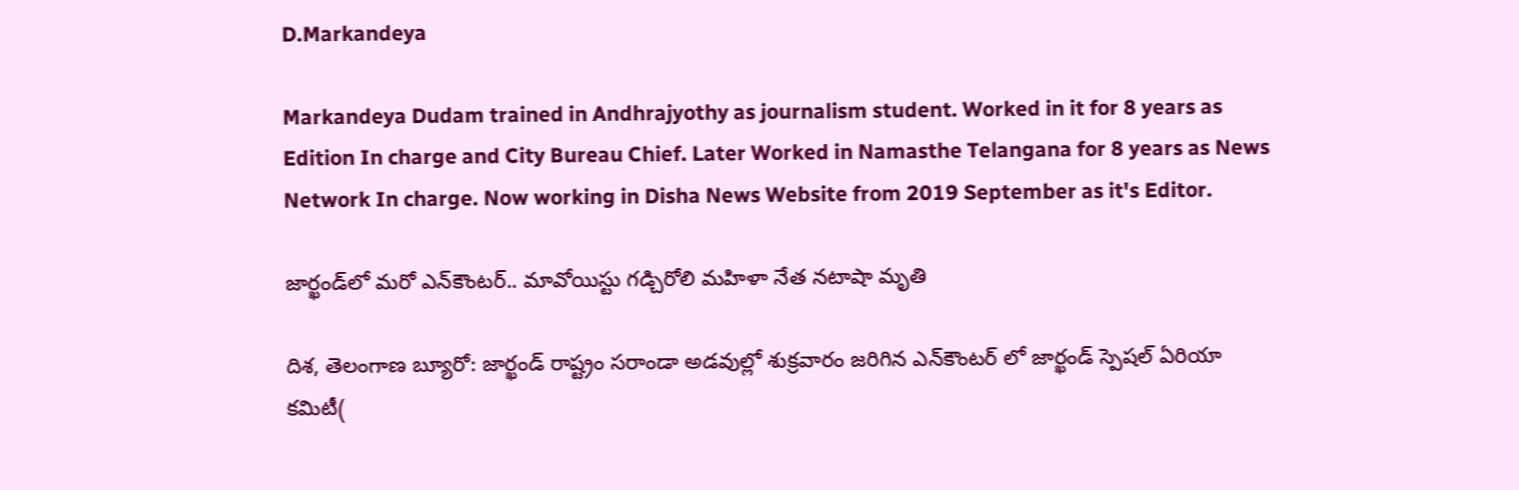D.Markandeya

Markandeya Dudam trained in Andhrajyothy as journalism student. Worked in it for 8 years as Edition In charge and City Bureau Chief. Later Worked in Namasthe Telangana for 8 years as News Network In charge. Now working in Disha News Website from 2019 September as it's Editor.

జార్ఖండ్‌లో మరో ఎన్‌కౌంటర్‌.. మావోయిస్టు గడ్చిరోలి మహిళా నేత నటాషా మృతి

దిశ, తెలంగాణ బ్యూరో: జార్ఖండ్ రాష్ట్రం సరాండా అడవుల్లో శుక్రవారం జరిగిన ఎన్‌కౌంటర్ లో జార్ఖండ్ స్పెషల్ ఏరియా కమిటీ(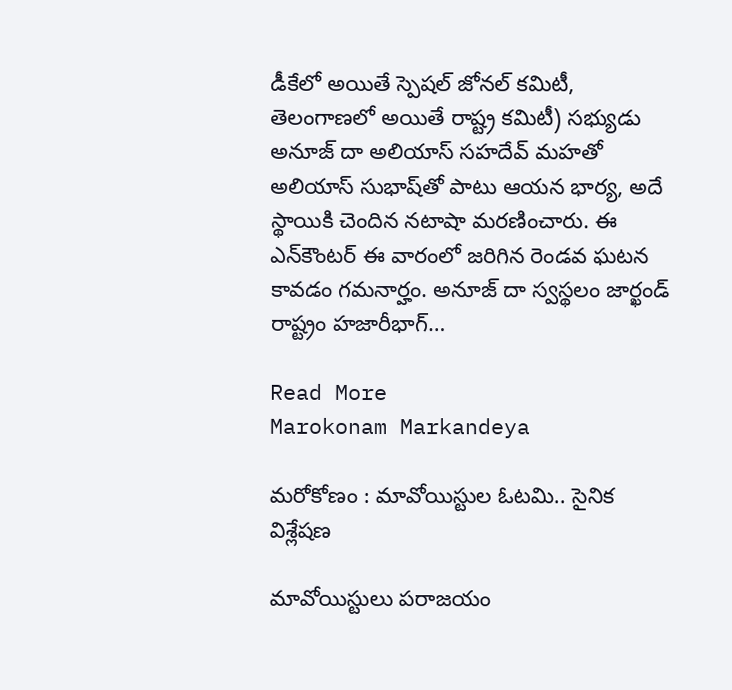డీకేలో అయితే స్పెషల్ జోనల్ కమిటీ, తెలంగాణలో అయితే రాష్ట్ర కమిటీ) సభ్యుడు అనూజ్ దా అలియాస్ సహదేవ్ మహతో అలియాస్ సుభాష్‌తో పాటు ఆయన భార్య, అదే స్థాయికి చెందిన నటాషా మరణించారు. ఈ ఎన్‌కౌంటర్ ఈ వారంలో జరిగిన రెండవ ఘటన కావడం గమనార్హం. అనూజ్ దా స్వస్థలం జార్ఖండ్ రాష్ట్రం హజారీభాగ్…

Read More
Marokonam Markandeya

మరోకోణం : మావోయిస్టుల ఓటమి.. సైనిక విశ్లేషణ

మావోయిస్టులు పరాజయం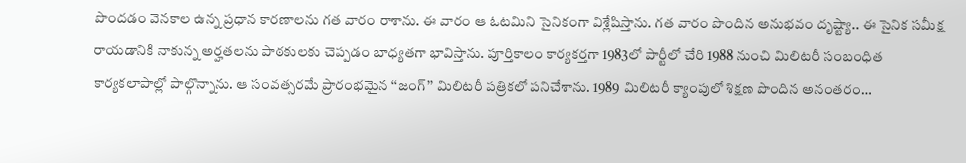పొందడం వెనకాల ఉన్న ప్రధాన కారణాలను గత వారం రాశాను. ఈ వారం ఆ ఓటమిని సైనికంగా విశ్లేషిస్తాను. గత వారం పొందిన అనుభవం దృష్ట్యా.. ఈ సైనిక సమీక్ష రాయడానికి నాకున్న అర్హతలను పాఠకులకు చెప్పడం బాధ్యతగా భావిస్తాను. పూర్తికాలం కార్యకర్తగా 1983లో పార్టీలో చేరి 1988 నుంచి మిలిటరీ సంబంధిత కార్యకలాపాల్లో పాల్గొన్నాను. ఆ సంవత్సరమే ప్రారంభమైన ‘‘జంగ్’’ మిలిటరీ పత్రికలో పనిచేశాను. 1989 మిలిటరీ క్యాంపులో శిక్షణ పొందిన అనంతరం…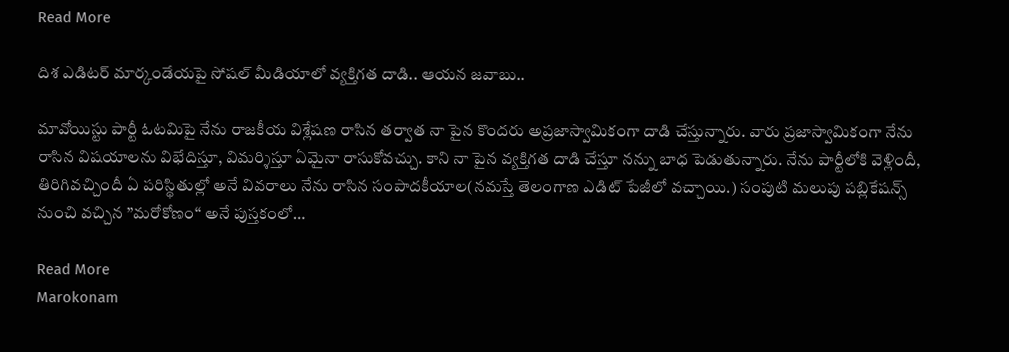Read More

దిశ ఎడిటర్ మార్కండేయపై సోషల్ మీడియాలో వ్యక్తిగత దాడి.. ఆయన జవాబు..

మావోయిస్టు పార్టీ ఓటమిపై నేను రాజకీయ విశ్లేషణ రాసిన తర్వాత నా పైన కొందరు అప్రజాస్వామికంగా దాడి చేస్తున్నారు. వారు ప్రజాస్వామికంగా నేను రాసిన విషయాలను విభేదిస్తూ, విమర్శిస్తూ ఏమైనా రాసుకోవచ్చు. కాని నా పైన వ్యక్తిగత దాడి చేస్తూ నన్ను బాధ పెడుతున్నారు. నేను పార్టీలోకి వెళ్లిందీ, తిరిగివచ్చిందీ ఏ పరిస్థితుల్లో అనే వివరాలు నేను రాసిన సంపాదకీయాల(నమస్తే తెలంగాణ ఎడిట్ పేజీలో వచ్చాయి.) సంపుటి మలుపు పబ్లికేషన్స్ నుంచి వచ్చిన ’’మరోకోణం‘‘ అనే పుస్తకంలో…

Read More
Marokonam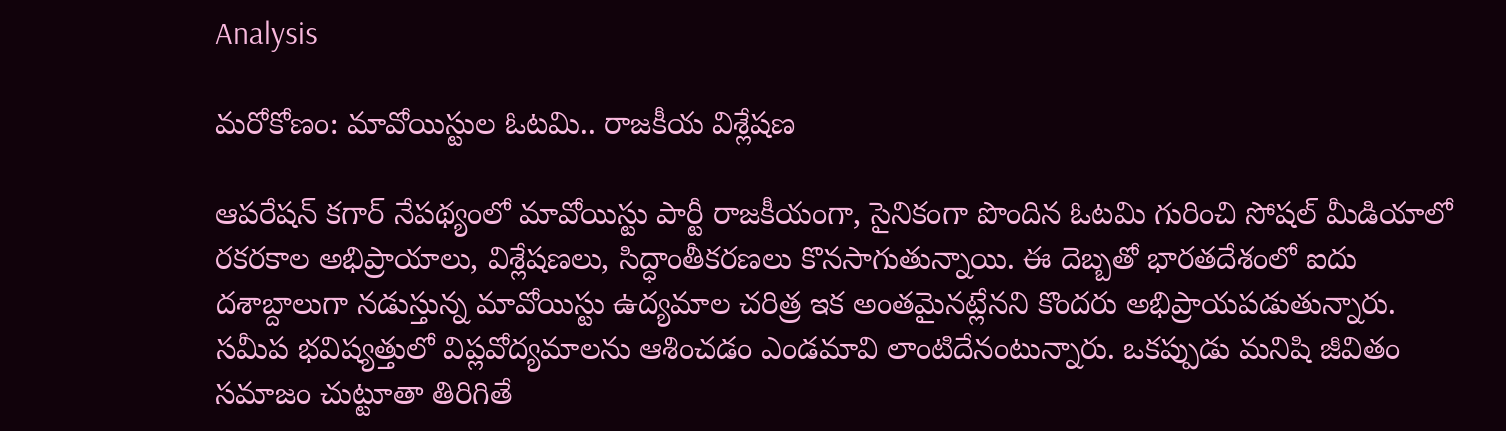Analysis

మరోకోణం: మావోయిస్టుల ఓటమి.. రాజకీయ విశ్లేషణ

ఆపరేషన్ కగార్ నేపథ్యంలో మావోయిస్టు పార్టీ రాజకీయంగా, సైనికంగా పొందిన ఓటమి గురించి సోషల్ మీడియాలో రకరకాల అభిప్రాయాలు, విశ్లేషణలు, సిద్ధాంతీకరణలు కొనసాగుతున్నాయి. ఈ దెబ్బతో భారతదేశంలో ఐదు దశాబ్దాలుగా నడుస్తున్న మావోయిస్టు ఉద్యమాల చరిత్ర ఇక అంతమైనట్లేనని కొందరు అభిప్రాయపడుతున్నారు. సమీప భవిష్యత్తులో విప్లవోద్యమాలను ఆశించడం ఎండమావి లాంటిదేనంటున్నారు. ఒకప్పుడు మనిషి జీవితం సమాజం చుట్టూతా తిరిగితే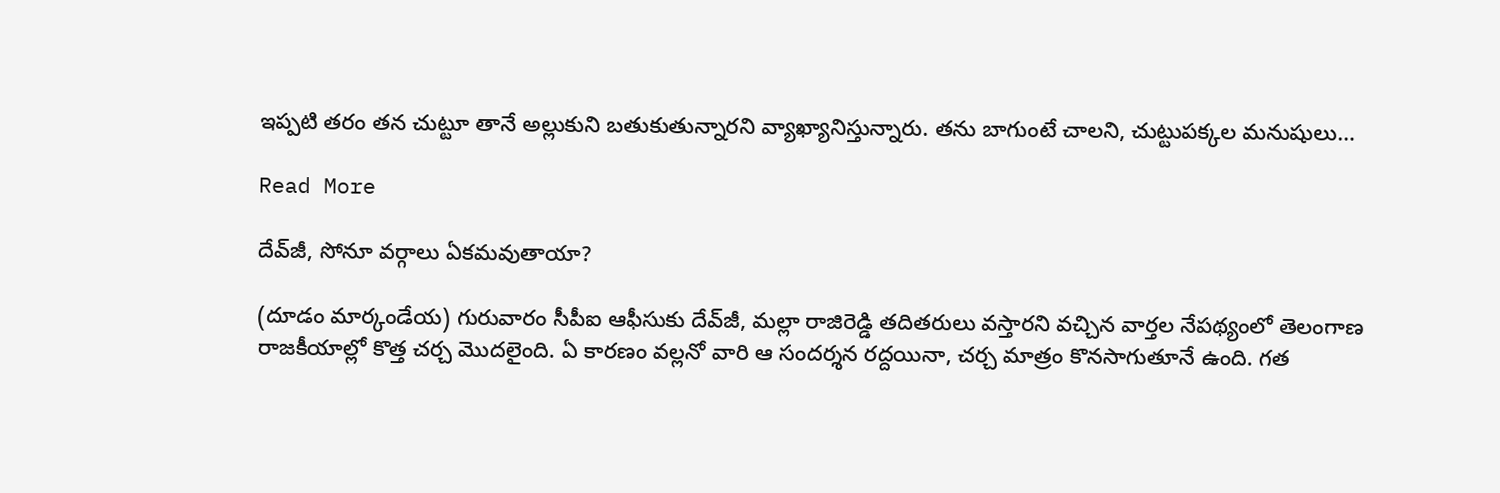ఇప్పటి తరం తన చుట్టూ తానే అల్లుకుని బతుకుతున్నారని వ్యాఖ్యానిస్తున్నారు. తను బాగుంటే చాలని, చుట్టుపక్కల మనుషులు…

Read More

దేవ్‌జీ, సోనూ వర్గాలు ఏకమవుతాయా?

(దూడం మార్కండేయ) గురువారం సీపీఐ ఆఫీసుకు దేవ్‌జీ, మల్లా రాజిరెడ్డి తదితరులు వస్తారని వచ్చిన వార్తల నేపథ్యంలో తెలంగాణ రాజకీయాల్లో కొత్త చర్చ మొదలైంది. ఏ కారణం వల్లనో వారి ఆ సందర్శన రద్దయినా, చర్చ మాత్రం కొనసాగుతూనే ఉంది. గత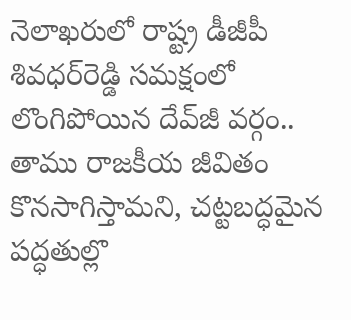నెలాఖరులో రాష్ట్ర డీజీపీ శివధర్‌రెడ్డి సమక్షంలో లొంగిపోయిన దేవ్‌జీ వర్గం.. తాము రాజకీయ జీవితం కొనసాగిస్తామని, చట్టబద్ధమైన పద్ధతుల్లొ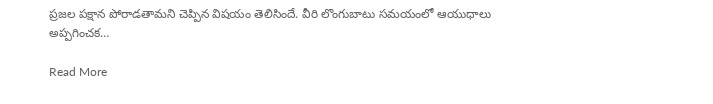ప్రజల పక్షాన పోరాడతామని చెప్పిన విషయం తెలిసిందే. వీరి లొంగుబాటు సమయంలో ఆయుధాలు అప్పగించక…

Read More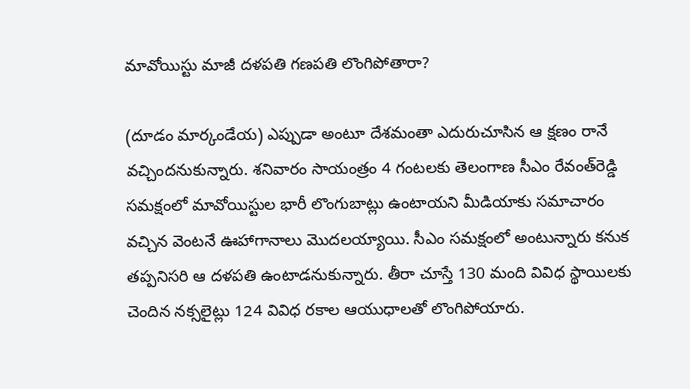మావోయిస్టు మాజీ దళపతి గణపతి లొంగిపోతారా?

(దూడం మార్కండేయ) ఎప్పుడా అంటూ దేశమంతా ఎదురుచూసిన ఆ క్షణం రానే వచ్చిందనుకున్నారు. శనివారం సాయంత్రం 4 గంటలకు తెలంగాణ సీఎం రేవంత్‌రెడ్డి సమక్షంలో మావోయిస్టుల భారీ లొంగుబాట్లు ఉంటాయని మీడియాకు సమాచారం వచ్చిన వెంటనే ఊహాగానాలు మొదలయ్యాయి. సీఎం సమక్షంలో అంటున్నారు కనుక తప్పనిసరి ఆ దళపతి ఉంటాడనుకున్నారు. తీరా చూస్తే 130 మంది వివిధ స్థాయిలకు చెందిన నక్సలైట్లు 124 వివిధ రకాల ఆయుధాలతో లొంగిపోయారు.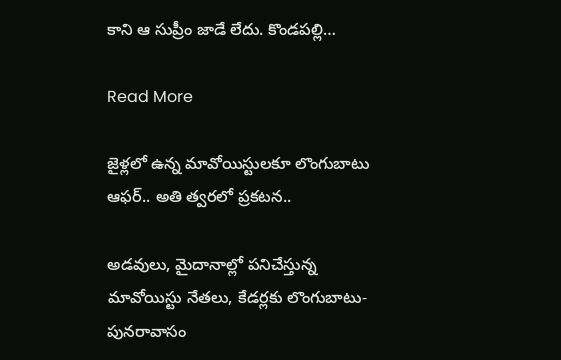కాని ఆ సుప్రీం జాడే లేదు. కొండపల్లి…

Read More

జైళ్లలో ఉన్న మావోయిస్టులకూ లొంగుబాటు ఆఫర్.. అతి త్వరలో ప్రకటన..

అడవులు, మైదానాల్లో పనిచేస్తున్న మావోయిస్టు నేతలు, కేడర్లకు లొంగుబాటు-పునరావాసం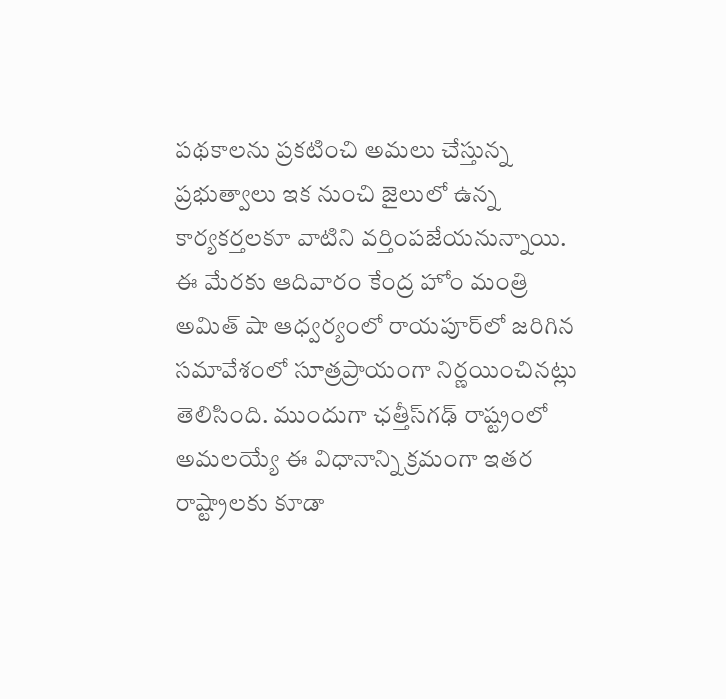పథకాలను ప్రకటించి అమలు చేస్తున్న ప్రభుత్వాలు ఇక నుంచి జైలులో ఉన్న కార్యకర్తలకూ వాటిని వర్తింపజేయనున్నాయి. ఈ మేరకు ఆదివారం కేంద్ర హోం మంత్రి అమిత్ షా ఆధ్వర్యంలో రాయపూర్‌లో జరిగిన సమావేశంలో సూత్రప్రాయంగా నిర్ణయించినట్లు తెలిసింది. ముందుగా ఛత్తీస్‌గఢ్ రాష్ట్రంలో అమలయ్యే ఈ విధానాన్ని క్రమంగా ఇతర రాష్ట్రాలకు కూడా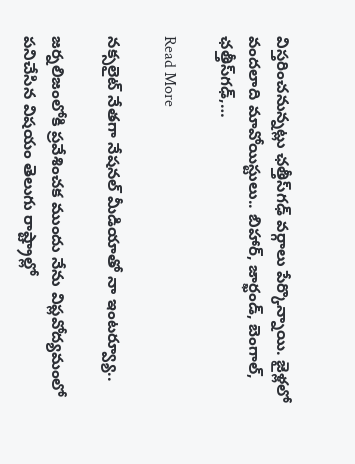విస్తరించనున్నట్లు ఛత్తీస్‌గఢ్ వర్గాలు పేర్కొన్నాయి. జైళ్లలో వందలాది మావోయిస్టులు.. బిహార్, జార్ఖండ్, బెంగాల్, ఛత్తీస్‌గఢ్,…

Read More

నక్సలైట్ నేతగా నేషనల్ మీడియాతో నా ఇంటర్వ్యూ..

జర్నలిజంలోకి ప్రవేశించక ముందు నేను విప్లవోద్యమంలో పనిచేసిన విషయం తెలుగు రాష్ట్రాల్లో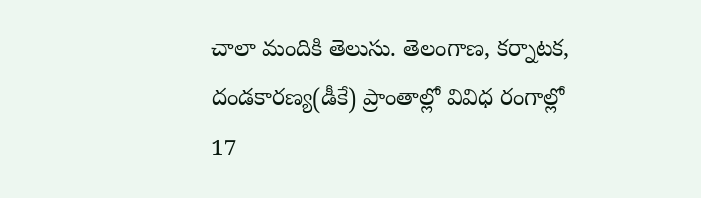చాలా మందికి తెలుసు. తెలంగాణ, కర్నాటక, దండకారణ్య(డీకే) ప్రాంతాల్లో వివిధ రంగాల్లో 17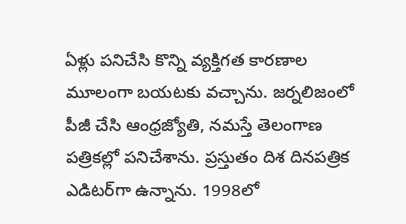ఏళ్లు పనిచేసి కొన్ని వ్యక్తిగత కారణాల మూలంగా బయటకు వచ్చాను. జర్నలిజంలో పీజీ చేసి ఆంధ్రజ్యోతి, నమస్తే తెలంగాణ పత్రికల్లో పనిచేశాను. ప్రస్తుతం దిశ దినపత్రిక ఎడిటర్‌గా ఉన్నాను. 1998లో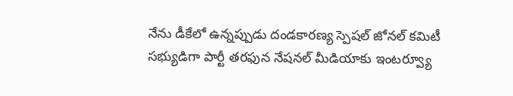నేను డీకేలో ఉన్నప్పుడు దండకారణ్య స్పెషల్ జోనల్ కమిటీ సభ్యుడిగా పార్టీ తరఫున నేషనల్ మీడియాకు ఇంటర్వ్యూ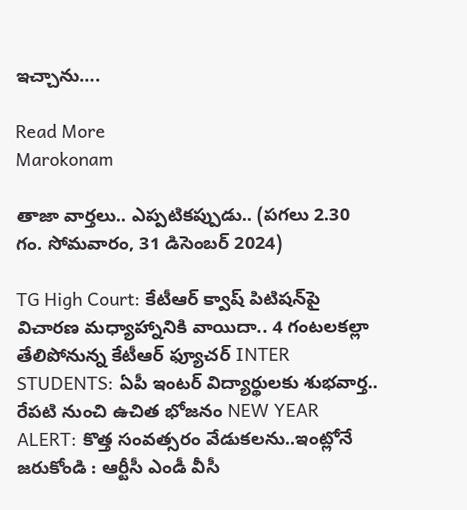ఇచ్చాను….

Read More
Marokonam

తాజా వార్తలు.. ఎప్పటికప్పుడు.. (పగలు 2.30 గం. సోమవారం, 31 డిసెంబర్ 2024)

TG High Court: కేటీఆర్ క్వాష్ పిటిషన్‌పై విచారణ మధ్యాహ్నానికి వాయిదా.. 4 గంటలకల్లా తేలిపోనున్న కేటీఆర్ ఫ్యూచర్ INTER STUDENTS: ఏపీ ఇంటర్ విద్యార్థులకు శుభవార్త.. రేపటి నుంచి ఉచిత భోజనం NEW YEAR ALERT: కొత్త సంవత్సరం వేడుకలను..ఇంట్లోనే జరుకోండి : ఆర్టీసీ ఎండీ వీసీ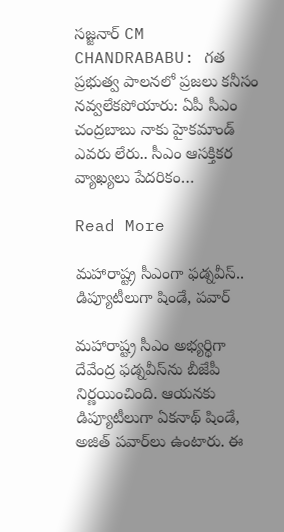సజ్జనార్ CM CHANDRABABU: గత ప్రభుత్వ పాలనలో ప్రజలు కనీసం నవ్వలేకపోయారు: ఏపీ సీఎం చంద్రబాబు నాకు హైకమాండ్ ఎవరు లేరు.. సీఎం ఆసక్తికర వ్యాఖ్యలు పేదరికం…

Read More

మహారాష్ట్ర సీఎంగా ఫడ్నవీస్.. డిప్యూటీలుగా షిండే, పవార్

మహారాష్ట్ర సీఎం అభ్యర్థిగా దేవేంద్ర ఫడ్నవీస్‌ను బీజేపీ నిర్ణయించింది. ఆయనకు డిప్యూటీలుగా ఏకనాథ్ షిండే, అజిత్ పవార్‌లు ఉంటారు. ఈ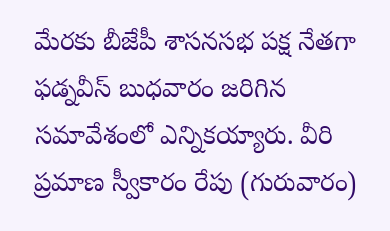మేరకు బీజేపీ శాసనసభ పక్ష నేతగా ఫడ్నవీస్ బుధవారం జరిగిన సమావేశంలో ఎన్నికయ్యారు. వీరి ప్రమాణ స్వీకారం రేపు (గురువారం)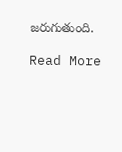జరుగుతుంది.

Read More